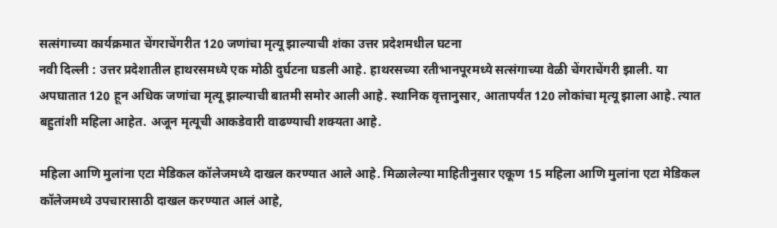सत्संगाच्या कार्यक्रमात चेंगराचेंगरीत 120 जणांचा मृत्यू झाल्याची शंका उत्तर प्रदेशमधील घटना
नवी दिल्ली : उत्तर प्रदेशातील हाथरसमध्ये एक मोठी दुर्घटना घडली आहे. हाथरसच्या रतीभानपूरमध्ये सत्संगाच्या वेळी चेंगराचेंगरी झाली. या अपघातात 120 हून अधिक जणांचा मृत्यू झाल्याची बातमी समोर आली आहे. स्थानिक वृत्तानुसार, आतापर्यंत 120 लोकांचा मृत्यू झाला आहे. त्यात बहुतांशी महिला आहेत. अजून मृत्यूची आकडेवारी वाढण्याची शक्यता आहे.

महिला आणि मुलांना एटा मेडिकल कॉलेजमध्ये दाखल करण्यात आले आहे. मिळालेल्या माहितीनुसार एकूण 15 महिला आणि मुलांना एटा मेडिकल कॉलेजमध्ये उपचारासाठी दाखल करण्यात आलं आहे,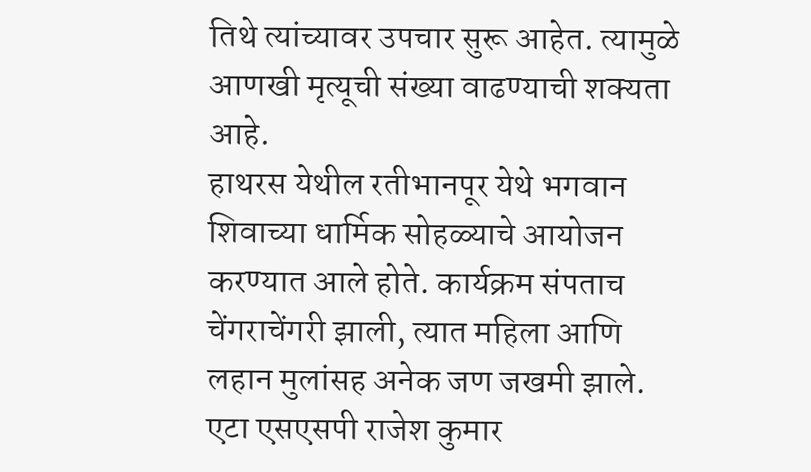तिथे त्यांच्यावर उपचार सुरू आहेत. त्यामुळे आणखी मृत्यूची संख्या वाढण्याची शक्यता आहे.
हाथरस येथील रतीभानपूर येथे भगवान शिवाच्या धार्मिक सोहळ्याचे आयोजन करण्यात आले होते. कार्यक्रम संपताच चेंगराचेंगरी झाली, त्यात महिला आणि लहान मुलांसह अनेक जण जखमी झाले. एटा एसएसपी राजेश कुमार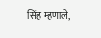सिंह म्हणाले,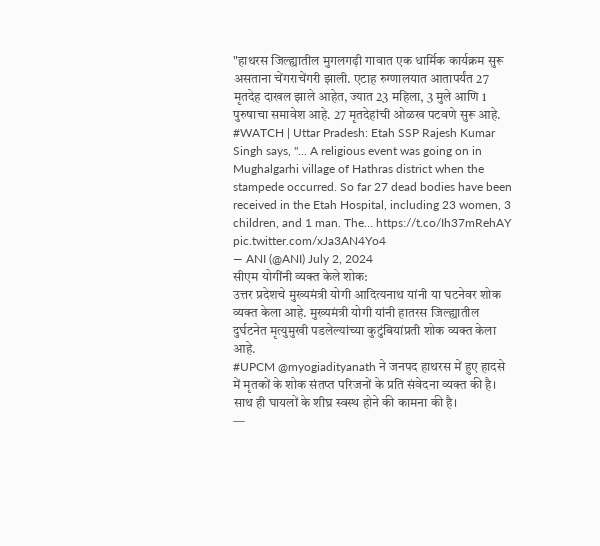"हाथरस जिल्ह्यातील मुगलगढ़ी गावात एक धार्मिक कार्यक्रम सुरू असताना चेंगराचेंगरी झाली. एटाह रुग्णालयात आतापर्यंत 27 मृतदेह दाखल झाले आहेत, ज्यात 23 महिला, 3 मुले आणि 1 पुरुषाचा समावेश आहे. 27 मृतदेहांची ओळख पटवणे सुरू आहे.
#WATCH | Uttar Pradesh: Etah SSP Rajesh Kumar Singh says, "... A religious event was going on in Mughalgarhi village of Hathras district when the stampede occurred. So far 27 dead bodies have been received in the Etah Hospital, including 23 women, 3 children, and 1 man. The… https://t.co/Ih37mRehAY pic.twitter.com/xJa3AN4Yo4
— ANI (@ANI) July 2, 2024
सीएम योगींनी व्यक्त केले शोक:
उत्तर प्रदेशचे मुख्यमंत्री योगी आदित्यनाथ यांनी या घटनेवर शोक व्यक्त केला आहे. मुख्यमंत्री योगी यांनी हातरस जिल्ह्यातील दुर्घटनेत मृत्युमुखी पडलेल्यांच्या कुटुंबियांप्रती शोक व्यक्त केला आहे.
#UPCM @myogiadityanath ने जनपद हाथरस में हुए हादसे में मृतकों के शोक संतप्त परिजनों के प्रति संवेदना व्यक्त की है। साथ ही घायलों के शीघ्र स्वस्थ होने की कामना की है।
—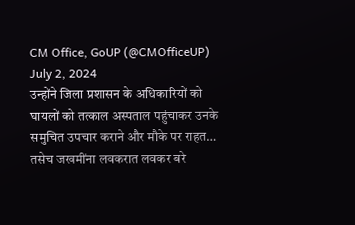CM Office, GoUP (@CMOfficeUP) July 2, 2024
उन्होंने जिला प्रशासन के अधिकारियों को घायलों को तत्काल अस्पताल पहुंचाकर उनके समुचित उपचार कराने और मौके पर राहत…
तसेच जखमींना लवकरात लवकर बरे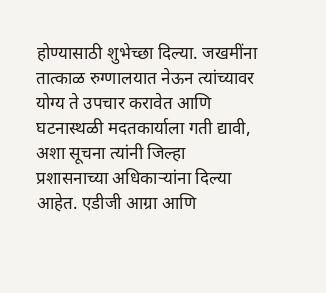होण्यासाठी शुभेच्छा दिल्या. जखमींना तात्काळ रुग्णालयात नेऊन त्यांच्यावर योग्य ते उपचार करावेत आणि घटनास्थळी मदतकार्याला गती द्यावी, अशा सूचना त्यांनी जिल्हा प्रशासनाच्या अधिकाऱ्यांना दिल्या आहेत. एडीजी आग्रा आणि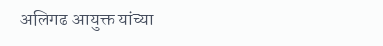अलिगढ आयुक्त यांच्या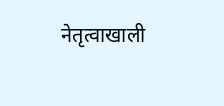नेतृत्वाखाली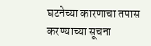घटनेच्या कारणाचा तपास करण्याच्या सूचना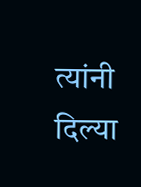त्यांनी दिल्या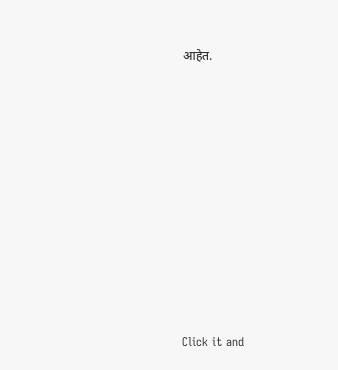आहेत.












Click it and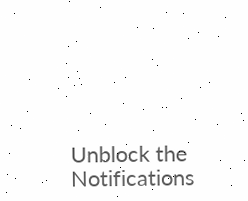Unblock the Notifications